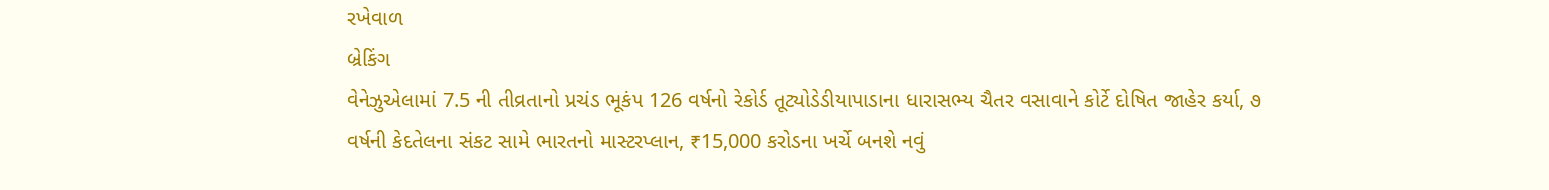રખેવાળ
બ્રેકિંગ
વેનેઝુએલામાં 7.5 ની તીવ્રતાનો પ્રચંડ ભૂકંપ 126 વર્ષનો રેકોર્ડ તૂટ્યોડેડીયાપાડાના ધારાસભ્ય ચૈતર વસાવાને કોર્ટે દોષિત જાહેર કર્યા, ૭ વર્ષની કેદતેલના સંકટ સામે ભારતનો માસ્ટરપ્લાન, ₹15,000 કરોડના ખર્ચે બનશે નવું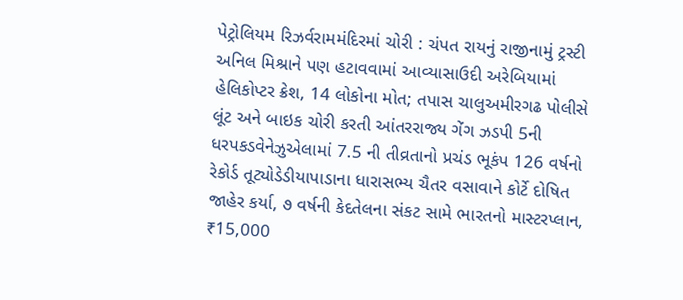પેટ્રોલિયમ રિઝર્વરામમંદિરમાં ચોરી : ચંપત રાયનું રાજીનામું ટ્રસ્ટી અનિલ મિશ્રાને પણ હટાવવામાં આવ્યાસાઉદી અરેબિયામાં હેલિકોપ્ટર ક્રેશ, 14 લોકોના મોત; તપાસ ચાલુઅમીરગઢ પોલીસે લૂંટ અને બાઇક ચોરી કરતી આંતરરાજ્ય ગેંગ ઝડપી 5ની ધરપકડવેનેઝુએલામાં 7.5 ની તીવ્રતાનો પ્રચંડ ભૂકંપ 126 વર્ષનો રેકોર્ડ તૂટ્યોડેડીયાપાડાના ધારાસભ્ય ચૈતર વસાવાને કોર્ટે દોષિત જાહેર કર્યા, ૭ વર્ષની કેદતેલના સંકટ સામે ભારતનો માસ્ટરપ્લાન, ₹15,000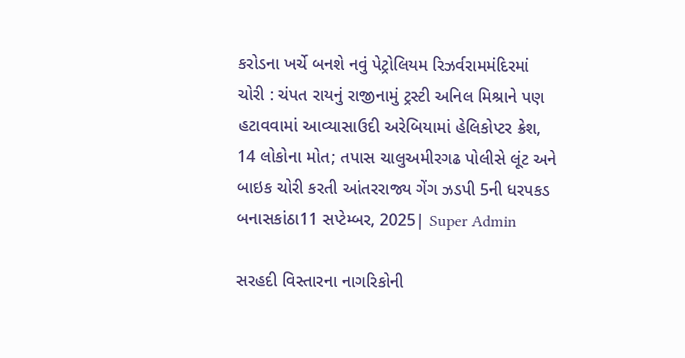કરોડના ખર્ચે બનશે નવું પેટ્રોલિયમ રિઝર્વરામમંદિરમાં ચોરી : ચંપત રાયનું રાજીનામું ટ્રસ્ટી અનિલ મિશ્રાને પણ હટાવવામાં આવ્યાસાઉદી અરેબિયામાં હેલિકોપ્ટર ક્રેશ, 14 લોકોના મોત; તપાસ ચાલુઅમીરગઢ પોલીસે લૂંટ અને બાઇક ચોરી કરતી આંતરરાજ્ય ગેંગ ઝડપી 5ની ધરપકડ
બનાસકાંઠા11 સપ્ટેમ્બર, 2025| Super Admin

સરહદી વિસ્તારના નાગરિકોની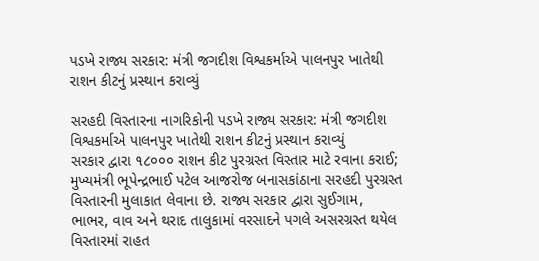પડખે રાજ્ય સરકાર: મંત્રી જગદીશ વિશ્વકર્માએ પાલનપુર ખાતેથી રાશન કીટનું પ્રસ્થાન કરાવ્યું

સરહદી વિસ્તારના નાગરિકોની પડખે રાજ્ય સરકાર: મંત્રી જગદીશ વિશ્વકર્માએ પાલનપુર ખાતેથી રાશન કીટનું પ્રસ્થાન કરાવ્યું
સરકાર દ્વારા ૧૮૦૦૦ રાશન કીટ પુરગ્રસ્ત વિસ્તાર માટે રવાના કરાઈ; મુખ્યમંત્રી ભૂપેન્દ્રભાઈ પટેલ આજરોજ બનાસકાંઠાના સરહદી પુરગ્રસ્ત વિસ્તારની મુલાકાત લેવાના છે. રાજ્ય સરકાર દ્વારા સુઈગામ, ભાભર, વાવ અને થરાદ તાલુકામાં વરસાદને પગલે અસરગ્રસ્ત થયેલ વિસ્તારમાં રાહત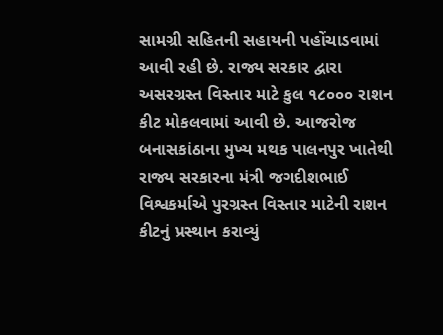સામગ્રી સહિતની સહાયની પહોંચાડવામાં આવી રહી છે. રાજ્ય સરકાર દ્વારા અસરગ્રસ્ત વિસ્તાર માટે કુલ ૧૮૦૦૦ રાશન કીટ મોકલવામાં આવી છે. આજરોજ બનાસકાંઠાના મુખ્ય મથક પાલનપુર ખાતેથી રાજ્ય સરકારના મંત્રી જગદીશભાઈ વિશ્વકર્માએ પુરગ્રસ્ત વિસ્તાર માટેની રાશન કીટનું પ્રસ્થાન કરાવ્યું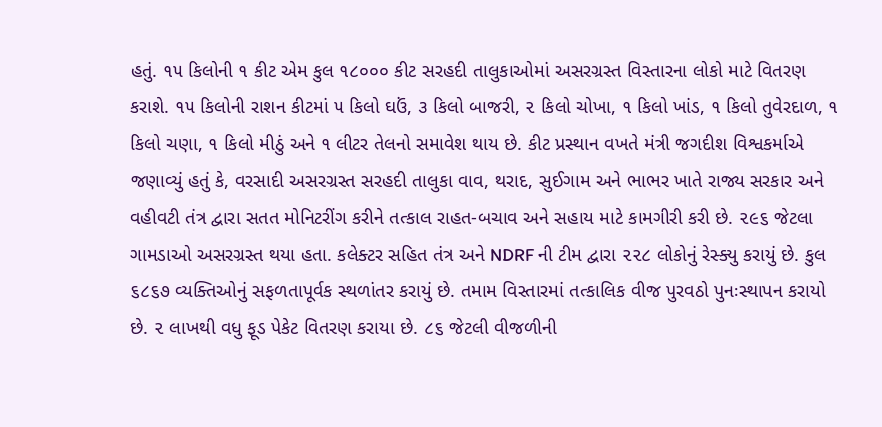હતું. ૧૫ કિલોની ૧ કીટ એમ કુલ ૧૮૦૦૦ કીટ સરહદી તાલુકાઓમાં અસરગ્રસ્ત વિસ્તારના લોકો માટે વિતરણ કરાશે. ૧૫ કિલોની રાશન કીટમાં ૫ કિલો ઘઉં, ૩ કિલો બાજરી, ૨ કિલો ચોખા, ૧ કિલો ખાંડ, ૧ કિલો તુવેરદાળ, ૧ કિલો ચણા, ૧ કિલો મીઠું અને ૧ લીટર તેલનો સમાવેશ થાય છે. કીટ પ્રસ્થાન વખતે મંત્રી જગદીશ વિશ્વકર્માએ જણાવ્યું હતું કે, વરસાદી અસરગ્રસ્ત સરહદી તાલુકા વાવ, થરાદ, સુઈગામ અને ભાભર ખાતે રાજ્ય સરકાર અને વહીવટી તંત્ર દ્વારા સતત મોનિટરીંગ કરીને તત્કાલ રાહત-બચાવ અને સહાય માટે કામગીરી કરી છે. ૨૯૬ જેટલા ગામડાઓ અસરગ્રસ્ત થયા હતા. કલેક્ટર સહિત તંત્ર અને NDRF ની ટીમ દ્વારા ૨૨૮ લોકોનું રેસ્ક્યુ કરાયું છે. કુલ ૬૮૬૭ વ્યક્તિઓનું સફળતાપૂર્વક સ્થળાંતર કરાયું છે. તમામ વિસ્તારમાં તત્કાલિક વીજ પુરવઠો પુનઃસ્થાપન કરાયો છે. ૨ લાખથી વધુ ફૂડ પેકેટ વિતરણ કરાયા છે. ૮૬ જેટલી વીજળીની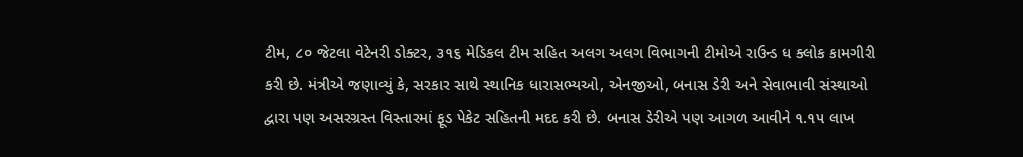ટીમ, ૮૦ જેટલા વેટેનરી ડોક્ટર, ૩૧૬ મેડિકલ ટીમ સહિત અલગ અલગ વિભાગની ટીમોએ રાઉન્ડ ધ ક્લોક કામગીરી કરી છે. મંત્રીએ જણાવ્યું કે, સરકાર સાથે સ્થાનિક ધારાસભ્યઓ, એનજીઓ, બનાસ ડેરી અને સેવાભાવી સંસ્થાઓ દ્વારા પણ અસરગ્રસ્ત વિસ્તારમાં ફૂડ પેકેટ સહિતની મદદ કરી છે. બનાસ ડેરીએ પણ આગળ આવીને ૧.૧૫ લાખ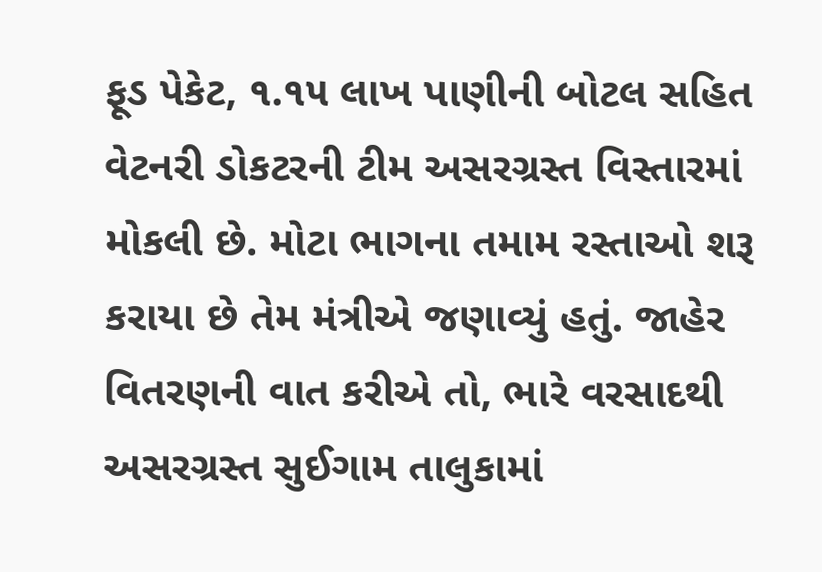ફૂડ પેકેટ, ૧.૧૫ લાખ પાણીની બોટલ સહિત વેટનરી ડોકટરની ટીમ અસરગ્રસ્ત વિસ્તારમાં મોકલી છે. મોટા ભાગના તમામ રસ્તાઓ શરૂ કરાયા છે તેમ મંત્રીએ જણાવ્યું હતું. જાહેર વિતરણની વાત કરીએ તો, ભારે વરસાદથી અસરગ્રસ્ત સુઈગામ તાલુકામાં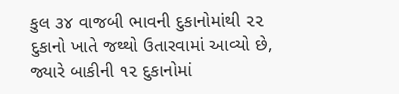કુલ ૩૪ વાજબી ભાવની દુકાનોમાંથી ૨૨ દુકાનો ખાતે જથ્થો ઉતારવામાં આવ્યો છે, જ્યારે બાકીની ૧૨ દુકાનોમાં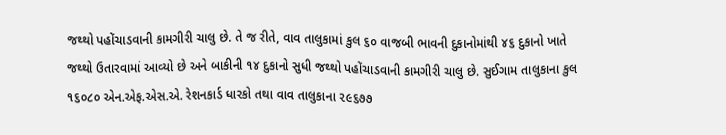જથ્થો પહોંચાડવાની કામગીરી ચાલુ છે. તે જ રીતે, વાવ તાલુકામાં કુલ ૬૦ વાજબી ભાવની દુકાનોમાંથી ૪૬ દુકાનો ખાતે જથ્થો ઉતારવામાં આવ્યો છે અને બાકીની ૧૪ દુકાનો સુધી જથ્થો પહોંચાડવાની કામગીરી ચાલુ છે. સુઈગામ તાલુકાના કુલ ૧૬૦૮૦ એન.એફ.એસ.એ. રેશનકાર્ડ ધારકો તથા વાવ તાલુકાના ૨૯૬૭૭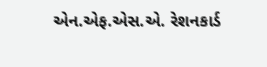એન.એફ.એસ.એ. રેશનકાર્ડ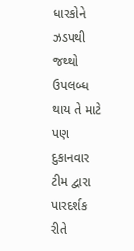ધારકોને ઝડપથી જથ્થો ઉપલબ્ધ થાય તે માટે પણ દુકાનવાર ટીમ દ્વારા પારદર્શક રીતે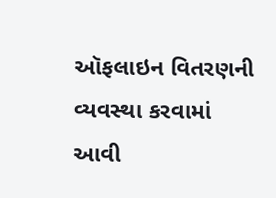ઑફલાઇન વિતરણની વ્યવસ્થા કરવામાં આવી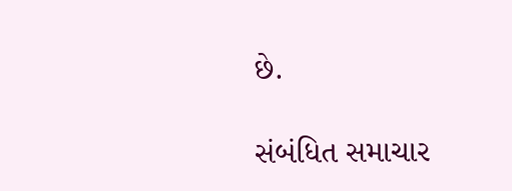છે.

સંબંધિત સમાચાર